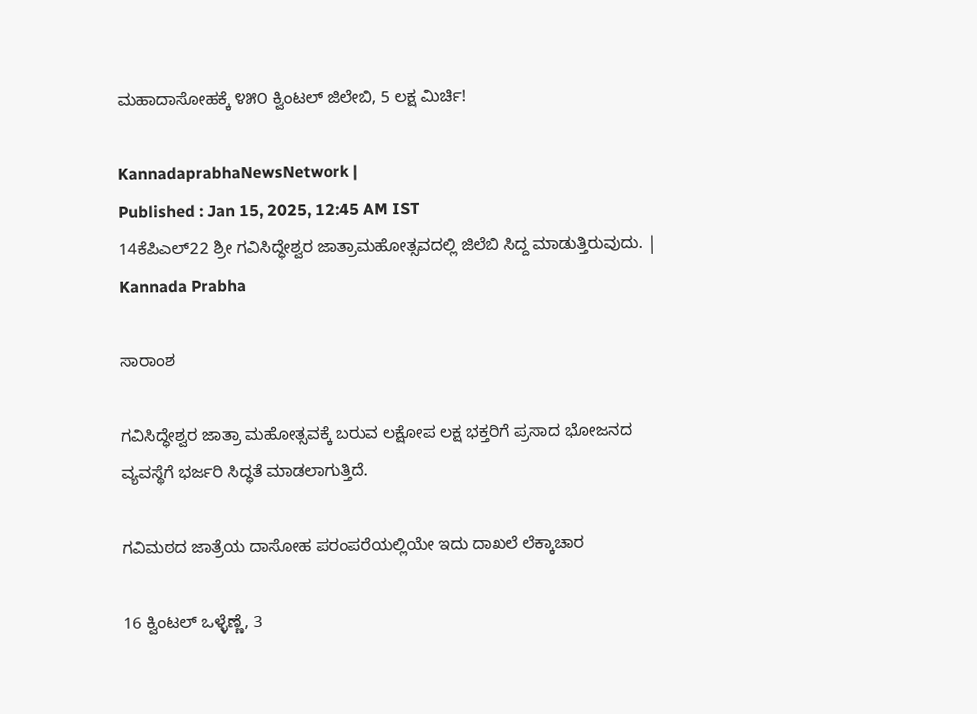ಮಹಾದಾಸೋಹಕ್ಕೆ ೪೫೦ ಕ್ವಿಂಟಲ್‌ ಜಿಲೇಬಿ, 5 ಲಕ್ಷ ಮಿರ್ಚಿ!

KannadaprabhaNewsNetwork |
Published : Jan 15, 2025, 12:45 AM IST
14ಕೆಪಿಎಲ್22 ಶ್ರೀ ಗವಿಸಿದ್ಧೇಶ್ವರ ಜಾತ್ರಾಮಹೋತ್ಸವದಲ್ಲಿ ಜಿಲೆಬಿ ಸಿದ್ದ ಮಾಡುತ್ತಿರುವುದು. | Kannada Prabha

ಸಾರಾಂಶ

ಗವಿಸಿದ್ಧೇಶ್ವರ ಜಾತ್ರಾ ಮಹೋತ್ಸವಕ್ಕೆ ಬರುವ ಲಕ್ಷೋಪ ಲಕ್ಷ ಭಕ್ತರಿಗೆ ಪ್ರಸಾದ ಭೋಜನದ ವ್ಯವಸ್ಥೆಗೆ ಭರ್ಜರಿ ಸಿದ್ಧತೆ ಮಾಡಲಾಗುತ್ತಿದೆ.

ಗವಿಮಠದ ಜಾತ್ರೆಯ ದಾಸೋಹ ಪರಂಪರೆಯಲ್ಲಿಯೇ ಇದು ದಾಖಲೆ ಲೆಕ್ಕಾಚಾರ

16 ಕ್ವಿಂಟಲ್‌ ಒಳ್ಳೆಣ್ಣೆ, 3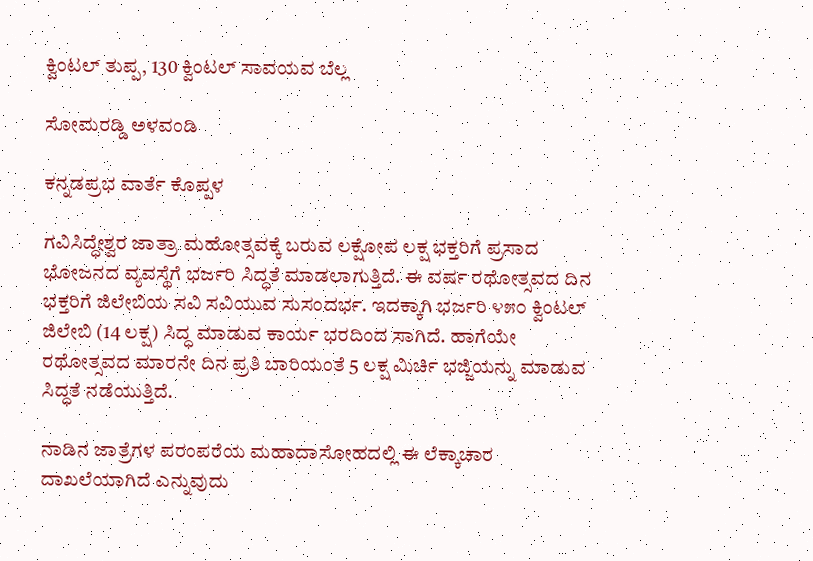ಕ್ವಿಂಟಲ್ ತುಪ್ಪ, 130 ಕ್ವಿಂಟಲ್ ಸಾವಯವ ಬೆಲ್ಲ

ಸೋಮರಡ್ಡಿ ಅಳವಂಡಿ

ಕನ್ನಡಪ್ರಭ ವಾರ್ತೆ ಕೊಪ್ಪಳ

ಗವಿಸಿದ್ಧೇಶ್ವರ ಜಾತ್ರಾ ಮಹೋತ್ಸವಕ್ಕೆ ಬರುವ ಲಕ್ಷೋಪ ಲಕ್ಷ ಭಕ್ತರಿಗೆ ಪ್ರಸಾದ ಭೋಜನದ ವ್ಯವಸ್ಥೆಗೆ ಭರ್ಜರಿ ಸಿದ್ಧತೆ ಮಾಡಲಾಗುತ್ತಿದೆ. ಈ ವರ್ಷ ರಥೋತ್ಸವದ ದಿನ ಭಕ್ತರಿಗೆ ಜಿಲೇಬಿಯ ಸವಿ ಸವಿಯುವ ಸುಸಂದರ್ಭ. ಇದಕ್ಕಾಗಿ ಭರ್ಜರಿ ೪೫೦ ಕ್ವಿಂಟಲ್‌ ಜಿಲೇಬಿ (14 ಲಕ್ಷ) ಸಿದ್ಧ ಮಾಡುವ ಕಾರ್ಯ ಭರದಿಂದ ಸಾಗಿದೆ. ಹಾಗೆಯೇ ರಥೋತ್ಸವದ ಮಾರನೇ ದಿನ ಪ್ರತಿ ಬಾರಿಯಂತೆ 5 ಲಕ್ಷ ಮಿರ್ಚಿ ಭಜ್ಜಿಯನ್ನು ಮಾಡುವ ಸಿದ್ಧತೆ ನಡೆಯುತ್ತಿದೆ.

ನಾಡಿನ ಜಾತ್ರೆಗಳ ಪರಂಪರೆಯ ಮಹಾದಾಸೋಹದಲ್ಲಿ ಈ ಲೆಕ್ಕಾಚಾರ ದಾಖಲೆಯಾಗಿದೆ ಎನ್ನುವುದು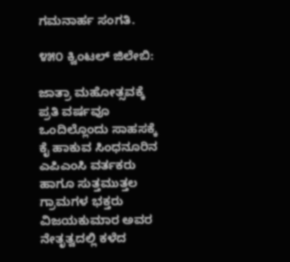ಗಮನಾರ್ಹ ಸಂಗತಿ.

೪೫೦ ಕ್ವಿಂಟಲ್‌ ಜಿಲೇಬಿ:

ಜಾತ್ರಾ ಮಹೋತ್ಸವಕ್ಕೆ ಪ್ರತಿ ವರ್ಷವೂ ಒಂದಿಲ್ಲೊಂದು ಸಾಹಸಕ್ಕೆ ಕೈ ಹಾಕುವ ಸಿಂಧನೂರಿನ ಎಪಿಎಂಸಿ ವರ್ತಕರು ಹಾಗೂ ಸುತ್ತಮುತ್ತಲ ಗ್ರಾಮಗಳ ಭಕ್ತರು ವಿಜಯಕುಮಾರ ಅವರ ನೇತೃತ್ವದಲ್ಲಿ ಕಳೆದ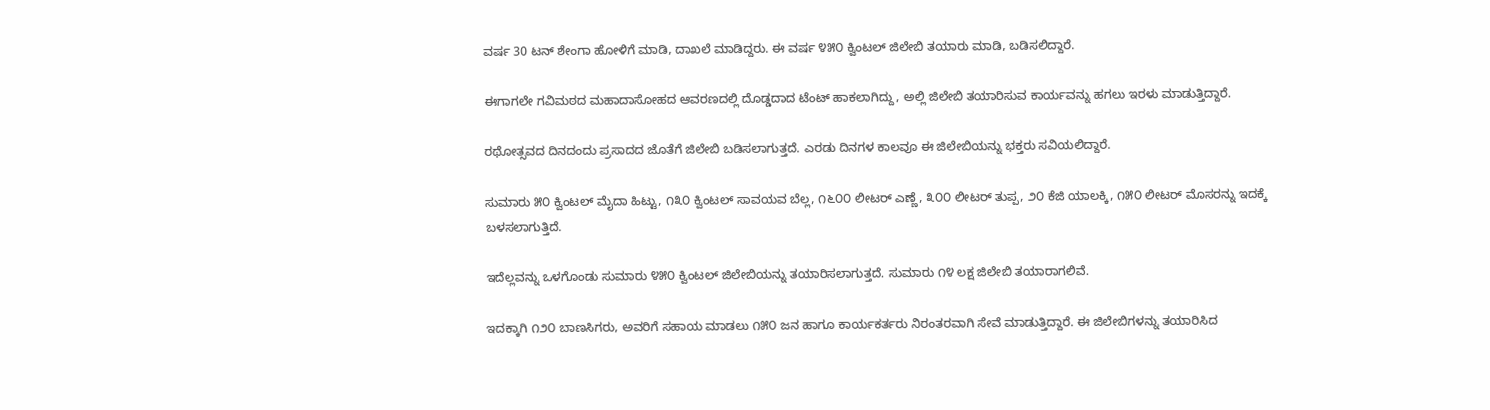ವರ್ಷ 30 ಟನ್ ಶೇಂಗಾ ಹೋಳಿಗೆ ಮಾಡಿ, ದಾಖಲೆ ಮಾಡಿದ್ದರು. ಈ ವರ್ಷ ೪೫೦ ಕ್ವಿಂಟಲ್‌ ಜಿಲೇಬಿ ತಯಾರು ಮಾಡಿ, ಬಡಿಸಲಿದ್ದಾರೆ.

ಈಗಾಗಲೇ ಗವಿಮಠದ ಮಹಾದಾಸೋಹದ ಆವರಣದಲ್ಲಿ ದೊಡ್ಡದಾದ ಟೆಂಟ್ ಹಾಕಲಾಗಿದ್ದು, ಅಲ್ಲಿ ಜಿಲೇಬಿ ತಯಾರಿಸುವ ಕಾರ್ಯವನ್ನು ಹಗಲು ಇರಳು ಮಾಡುತ್ತಿದ್ದಾರೆ.

ರಥೋತ್ಸವದ ದಿನದಂದು ಪ್ರಸಾದದ ಜೊತೆಗೆ ಜಿಲೇಬಿ ಬಡಿಸಲಾಗುತ್ತದೆ. ಎರಡು ದಿನಗಳ ಕಾಲವೂ ಈ ಜಿಲೇಬಿಯನ್ನು ಭಕ್ತರು ಸವಿಯಲಿದ್ದಾರೆ.

ಸುಮಾರು ೫೦ ಕ್ವಿಂಟಲ್ ಮೈದಾ ಹಿಟ್ಟು, ೧೩೦ ಕ್ವಿಂಟಲ್‌ ಸಾವಯವ ಬೆಲ್ಲ, ೧೬೦೦ ಲೀಟರ್‌ ಎಣ್ಣೆ, ೩೦೦ ಲೀಟರ್‌ ತುಪ್ಪ, ೨೦ ಕೆಜಿ ಯಾಲಕ್ಕಿ, ೧೫೦ ಲೀಟರ್ ಮೊಸರನ್ನು ಇದಕ್ಕೆ ಬಳಸಲಾಗುತ್ತಿದೆ.

ಇದೆಲ್ಲವನ್ನು ಒಳಗೊಂಡು ಸುಮಾರು ೪೫೦ ಕ್ವಿಂಟಲ್‌ ಜಿಲೇಬಿಯನ್ನು ತಯಾರಿಸಲಾಗುತ್ತದೆ. ಸುಮಾರು ೧೪ ಲಕ್ಷ ಜಿಲೇಬಿ ತಯಾರಾಗಲಿವೆ.

ಇದಕ್ಕಾಗಿ ೧೨೦ ಬಾಣಸಿಗರು, ಅವರಿಗೆ ಸಹಾಯ ಮಾಡಲು ೧೫೦ ಜನ ಹಾಗೂ ಕಾರ್ಯಕರ್ತರು ನಿರಂತರವಾಗಿ ಸೇವೆ ಮಾಡುತ್ತಿದ್ದಾರೆ. ಈ ಜಿಲೇಬಿಗಳನ್ನು ತಯಾರಿಸಿದ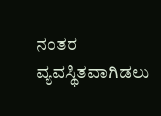ನಂತರ ವ್ಯವಸ್ಥಿತವಾಗಿಡಲು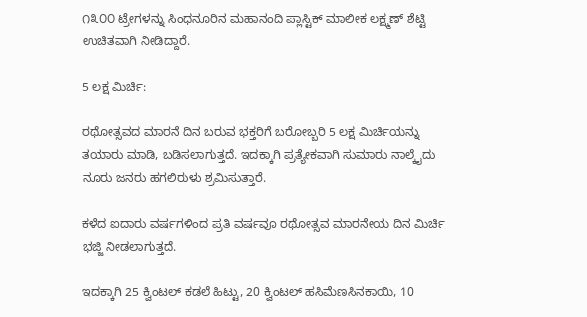೧೩೦೦ ಟ್ರೇಗಳನ್ನು ಸಿಂಧನೂರಿನ ಮಹಾನಂದಿ ಪ್ಲಾಸ್ಟಿಕ್ ಮಾಲೀಕ ಲಕ್ಷ್ಮಣ್ ಶೆಟ್ಟಿ ಉಚಿತವಾಗಿ ನೀಡಿದ್ದಾರೆ.

5 ಲಕ್ಷ ಮಿರ್ಚಿ:

ರಥೋತ್ಸವದ ಮಾರನೆ ದಿನ ಬರುವ ಭಕ್ತರಿಗೆ ಬರೋಬ್ಬರಿ 5 ಲಕ್ಷ ಮಿರ್ಚಿಯನ್ನು ತಯಾರು ಮಾಡಿ, ಬಡಿಸಲಾಗುತ್ತದೆ. ಇದಕ್ಕಾಗಿ ಪ್ರತ್ಯೇಕವಾಗಿ ಸುಮಾರು ನಾಲ್ಕೈದು ನೂರು ಜನರು ಹಗಲಿರುಳು ಶ್ರಮಿಸುತ್ತಾರೆ.

ಕಳೆದ ಐದಾರು ವರ್ಷಗಳಿಂದ ಪ್ರತಿ ವರ್ಷವೂ ರಥೋತ್ಸವ ಮಾರನೇಯ ದಿನ ಮಿರ್ಚಿ ಭಜ್ಜಿ ನೀಡಲಾಗುತ್ತದೆ.

ಇದಕ್ಕಾಗಿ 25 ಕ್ವಿಂಟಲ್ ಕಡಲೆ ಹಿಟ್ಟು, 20 ಕ್ವಿಂಟಲ್ ಹಸಿಮೆಣಸಿನಕಾಯಿ, 10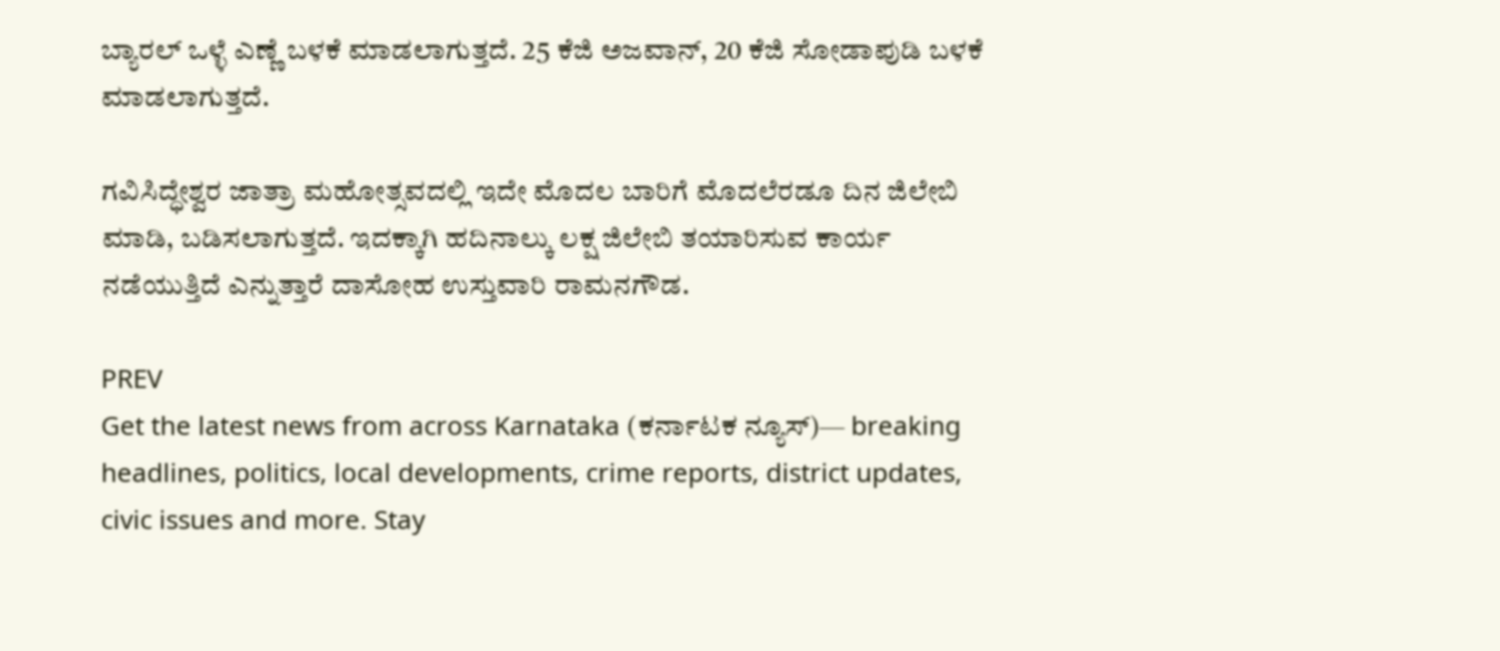ಬ್ಯಾರಲ್‌ ಒಳ್ಳೆ ಎಣ್ಣೆ ಬಳಕೆ ಮಾಡಲಾಗುತ್ತದೆ. 25 ಕೆಜಿ ಅಜವಾನ್, 20 ಕೆಜಿ ಸೋಡಾಪುಡಿ ಬಳಕೆ ಮಾಡಲಾಗುತ್ತದೆ.

ಗವಿಸಿದ್ಧೇಶ್ವರ ಜಾತ್ರಾ ಮಹೋತ್ಸವದಲ್ಲಿ ಇದೇ ಮೊದಲ ಬಾರಿಗೆ ಮೊದಲೆರಡೂ ದಿನ ಜಿಲೇಬಿ ಮಾಡಿ, ಬಡಿಸಲಾಗುತ್ತದೆ. ಇದಕ್ಕಾಗಿ ಹದಿನಾಲ್ಕು ಲಕ್ಷ ಜಿಲೇಬಿ ತಯಾರಿಸುವ ಕಾರ್ಯ ನಡೆಯುತ್ತಿದೆ ಎನ್ನುತ್ತಾರೆ ದಾಸೋಹ ಉಸ್ತುವಾರಿ ರಾಮನಗೌಡ.

PREV
Get the latest news from across Karnataka (ಕರ್ನಾಟಕ ನ್ಯೂಸ್)— breaking headlines, politics, local developments, crime reports, district updates, civic issues and more. Stay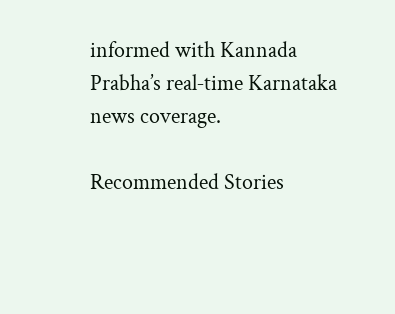informed with Kannada Prabha’s real‑time Karnataka news coverage.

Recommended Stories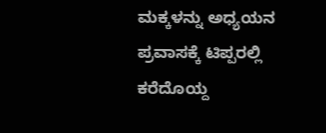ಮಕ್ಕಳನ್ನು ಅಧ್ಯಯನ ಪ್ರವಾಸಕ್ಕೆ ಟಿಪ್ಪರಲ್ಲಿ ಕರೆದೊಯ್ದ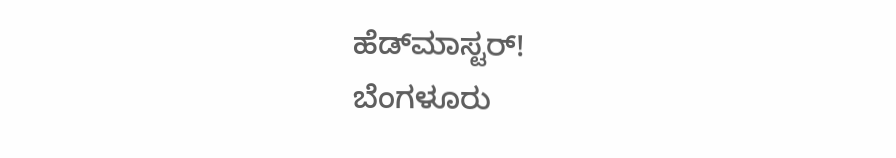ಹೆಡ್‌ಮಾಸ್ಟರ್‌!
ಬೆಂಗಳೂರು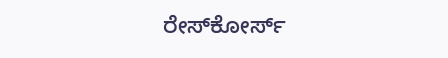ರೇಸ್‌ಕೋರ್ಸ್‌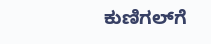ಕುಣಿಗಲ್‌ಗೆ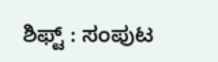ಶಿಫ್ಟ್‌ : ಸಂಪುಟ